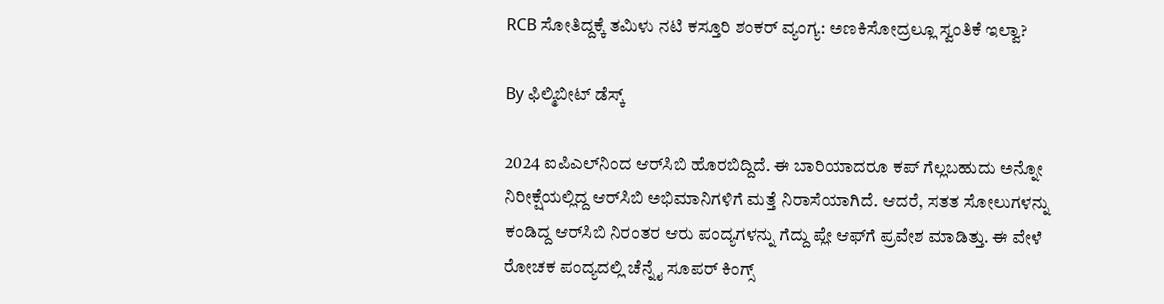RCB ಸೋತಿದ್ದಕ್ಕೆ ತಮಿಳು ನಟಿ ಕಸ್ತೂರಿ ಶಂಕರ್ ವ್ಯಂಗ್ಯ: ಅಣಕಿಸೋದ್ರಲ್ಲೂ ಸ್ವಂತಿಕೆ ಇಲ್ವಾ?

By ಫಿಲ್ಮಿಬೀಟ್ ಡೆಸ್ಕ್

2024 ಐಪಿಎಲ್‌ನಿಂದ ಆರ್‌ಸಿಬಿ ಹೊರಬಿದ್ದಿದೆ. ಈ ಬಾರಿಯಾದರೂ ಕಪ್ ಗೆಲ್ಲಬಹುದು ಅನ್ನೋ ನಿರೀಕ್ಷೆಯಲ್ಲಿದ್ದ ಆರ್‌ಸಿಬಿ ಅಭಿಮಾನಿಗಳಿಗೆ ಮತ್ತೆ ನಿರಾಸೆಯಾಗಿದೆ. ಆದರೆ, ಸತತ ಸೋಲುಗಳನ್ನು ಕಂಡಿದ್ದ ಆರ್‌ಸಿಬಿ ನಿರಂತರ ಆರು ಪಂದ್ಯಗಳನ್ನು ಗೆದ್ದು ಪ್ಲೇ ಆಫ್‌ಗೆ ಪ್ರವೇಶ ಮಾಡಿತ್ತು. ಈ ವೇಳೆ ರೋಚಕ ಪಂದ್ಯದಲ್ಲಿ ಚೆನ್ನೈ ಸೂಪರ್ ಕಿಂಗ್ಸ್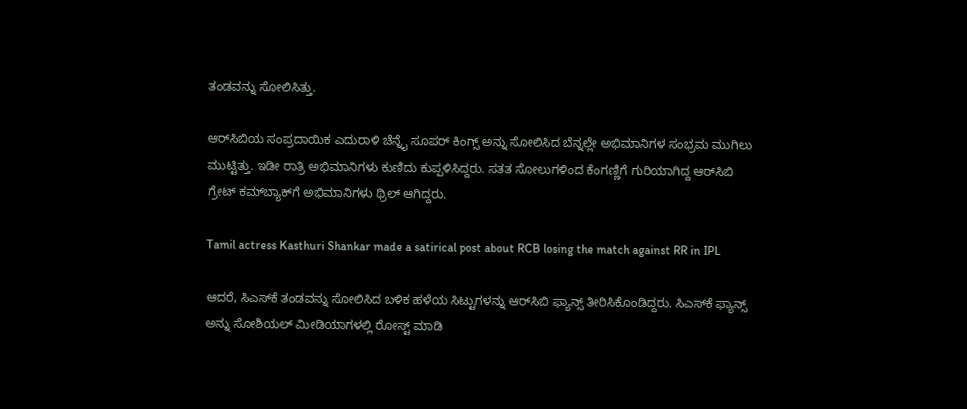ತಂಡವನ್ನು ಸೋಲಿಸಿತ್ತು.

ಆರ್‌ಸಿಬಿಯ ಸಂಪ್ರದಾಯಿಕ ಎದುರಾಳಿ ಚೆನ್ನೈ ಸೂಪರ್‌ ಕಿಂಗ್ಸ್ ಅನ್ನು ಸೋಲಿಸಿದ ಬೆನ್ನಲ್ಲೇ ಅಭಿಮಾನಿಗಳ ಸಂಭ್ರಮ ಮುಗಿಲು ಮುಟ್ಟಿತ್ತು. ಇಡೀ ರಾತ್ರಿ ಅಭಿಮಾನಿಗಳು ಕುಣಿದು ಕುಪ್ಪಳಿಸಿದ್ದರು. ಸತತ ಸೋಲುಗಳಿಂದ ಕೆಂಗಣ್ಣಿಗೆ ಗುರಿಯಾಗಿದ್ದ ಆರ್‌ಸಿಬಿ ಗ್ರೇಟ್ ಕಮ್‌ಬ್ಯಾಕ್‌ಗೆ ಅಭಿಮಾನಿಗಳು ಥ್ರಿಲ್ ಆಗಿದ್ದರು.

Tamil actress Kasthuri Shankar made a satirical post about RCB losing the match against RR in IPL

ಆದರೆ, ಸಿಎಸ್‌ಕೆ ತಂಡವನ್ನು ಸೋಲಿಸಿದ ಬಳಿಕ ಹಳೆಯ ಸಿಟ್ಟುಗಳನ್ನು ಆರ್‌ಸಿಬಿ ಫ್ಯಾನ್ಸ್ ತೀರಿಸಿಕೊಂಡಿದ್ದರು. ಸಿಎಸ್‌ಕೆ ಫ್ಯಾನ್ಸ್ ಅನ್ನು ಸೋಶಿಯಲ್ ಮೀಡಿಯಾಗಳಲ್ಲಿ ರೋಸ್ಟ್ ಮಾಡಿ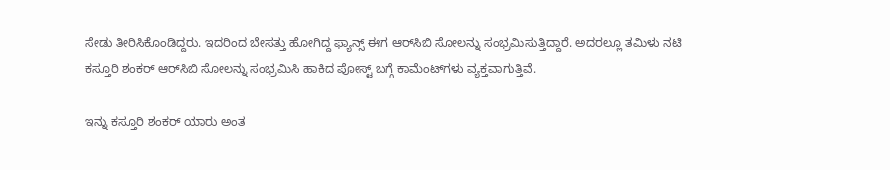ಸೇಡು ತೀರಿಸಿಕೊಂಡಿದ್ದರು. ಇದರಿಂದ ಬೇಸತ್ತು ಹೋಗಿದ್ದ ಫ್ಯಾನ್ಸ್ ಈಗ ಆರ್‌ಸಿಬಿ ಸೋಲನ್ನು ಸಂಭ್ರಮಿಸುತ್ತಿದ್ದಾರೆ. ಅದರಲ್ಲೂ ತಮಿಳು ನಟಿ ಕಸ್ತೂರಿ ಶಂಕರ್ ಆರ್‌ಸಿಬಿ ಸೋಲನ್ನು ಸಂಭ್ರಮಿಸಿ ಹಾಕಿದ ಪೋಸ್ಟ್ ಬಗ್ಗೆ ಕಾಮೆಂಟ್‌ಗಳು ವ್ಯಕ್ತವಾಗುತ್ತಿವೆ.

ಇನ್ನು ಕಸ್ತೂರಿ ಶಂಕರ್ ಯಾರು ಅಂತ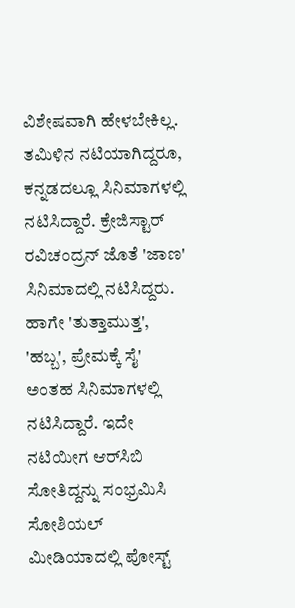ವಿಶೇಷವಾಗಿ ಹೇಳಬೇಕಿಲ್ಲ. ತಮಿಳಿನ ನಟಿಯಾಗಿದ್ದರೂ, ಕನ್ನಡದಲ್ಲೂ ಸಿನಿಮಾಗಳಲ್ಲಿ ನಟಿಸಿದ್ದಾರೆ. ಕ್ರೇಜಿಸ್ಟಾರ್ ರವಿಚಂದ್ರನ್ ಜೊತೆ 'ಜಾಣ' ಸಿನಿಮಾದಲ್ಲಿ ನಟಿಸಿದ್ದರು. ಹಾಗೇ 'ತುತ್ತಾಮುತ್ತ', 'ಹಬ್ಬ', ಪ್ರೇಮಕ್ಕೆ ಸೈ' ಅಂತಹ ಸಿನಿಮಾಗಳಲ್ಲಿ ನಟಿಸಿದ್ದಾರೆ. ಇದೇ ನಟಿಯೀಗ ಆರ್‌ಸಿಬಿ ಸೋತಿದ್ದನ್ನು ಸಂಭ್ರಮಿಸಿ ಸೋಶಿಯಲ್ ಮೀಡಿಯಾದಲ್ಲಿ ಪೋಸ್ಟ್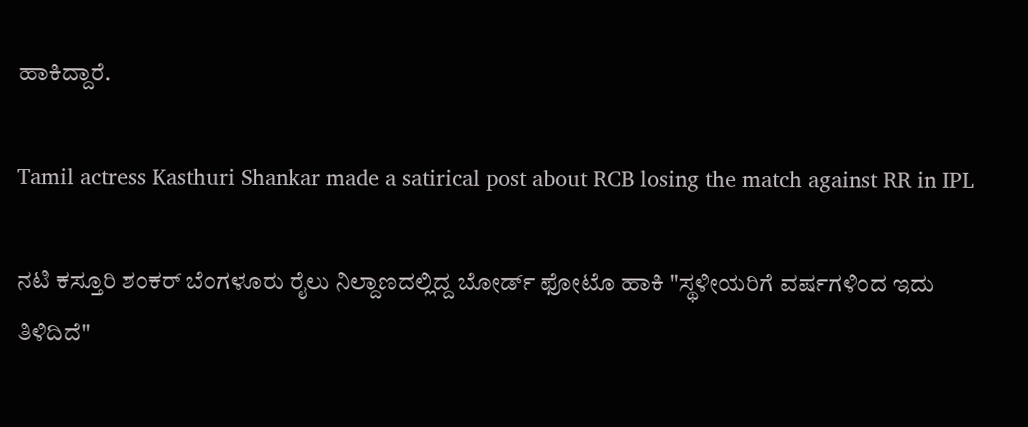ಹಾಕಿದ್ದಾರೆ.

Tamil actress Kasthuri Shankar made a satirical post about RCB losing the match against RR in IPL

ನಟಿ ಕಸ್ತೂರಿ ಶಂಕರ್ ಬೆಂಗಳೂರು ರೈಲು ನಿಲ್ದಾಣದಲ್ಲಿದ್ದ ಬೋರ್ಡ್‌ ಫೋಟೊ ಹಾಕಿ "ಸ್ಥಳೀಯರಿಗೆ ವರ್ಷಗಳಿಂದ ಇದು ತಿಳಿದಿದೆ"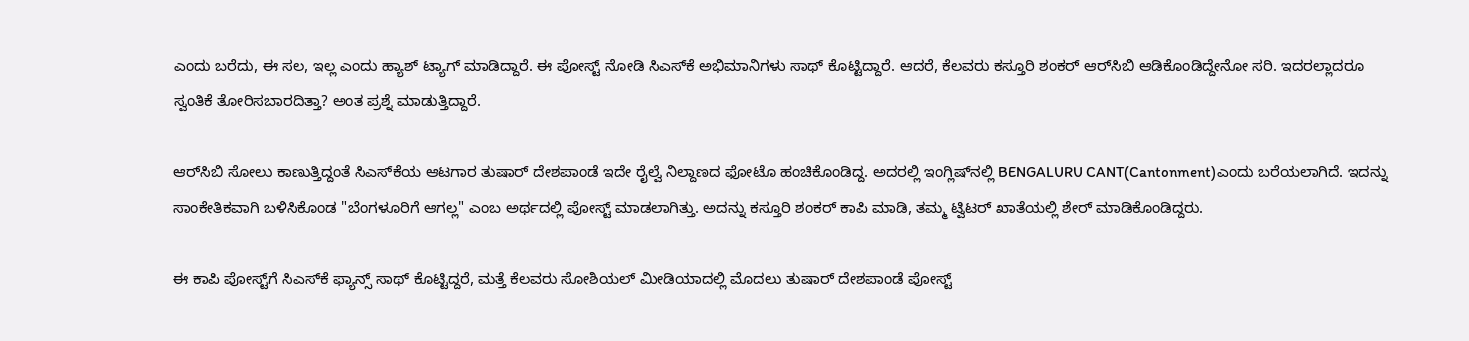ಎಂದು ಬರೆದು, ಈ ಸಲ, ಇಲ್ಲ ಎಂದು ಹ್ಯಾಶ್‌ ಟ್ಯಾಗ್ ಮಾಡಿದ್ದಾರೆ. ಈ ಪೋಸ್ಟ್ ನೋಡಿ ಸಿಎಸ್‌ಕೆ ಅಭಿಮಾನಿಗಳು ಸಾಥ್ ಕೊಟ್ಟಿದ್ದಾರೆ. ಆದರೆ, ಕೆಲವರು ಕಸ್ತೂರಿ ಶಂಕರ್ ಆರ್‌ಸಿಬಿ ಆಡಿಕೊಂಡಿದ್ದೇನೋ ಸರಿ. ಇದರಲ್ಲಾದರೂ ಸ್ವಂತಿಕೆ ತೋರಿಸಬಾರದಿತ್ತಾ? ಅಂತ ಪ್ರಶ್ನೆ ಮಾಡುತ್ತಿದ್ದಾರೆ.

ಆರ್‌ಸಿಬಿ ಸೋಲು ಕಾಣುತ್ತಿದ್ದಂತೆ ಸಿಎಸ್‌ಕೆಯ ಆಟಗಾರ ತುಷಾರ್ ದೇಶಪಾಂಡೆ ಇದೇ ರೈಲ್ವೆ ನಿಲ್ದಾಣದ ಫೋಟೊ ಹಂಚಿಕೊಂಡಿದ್ದ. ಅದರಲ್ಲಿ ಇಂಗ್ಲಿಷ್‌ನಲ್ಲಿ BENGALURU CANT(Cantonment)ಎಂದು ಬರೆಯಲಾಗಿದೆ. ಇದನ್ನು ಸಾಂಕೇತಿಕವಾಗಿ ಬಳಿಸಿಕೊಂಡ "ಬೆಂಗಳೂರಿಗೆ ಆಗಲ್ಲ" ಎಂಬ ಅರ್ಥದಲ್ಲಿ ಪೋಸ್ಟ್ ಮಾಡಲಾಗಿತ್ತು. ಅದನ್ನು ಕಸ್ತೂರಿ ಶಂಕರ್ ಕಾಪಿ ಮಾಡಿ, ತಮ್ಮ ಟ್ವಿಟರ್ ಖಾತೆಯಲ್ಲಿ ಶೇರ್ ಮಾಡಿಕೊಂಡಿದ್ದರು.

ಈ ಕಾಪಿ ಪೋಸ್ಟ್‌ಗೆ ಸಿಎಸ್‌ಕೆ ಫ್ಯಾನ್ಸ್ ಸಾಥ್ ಕೊಟ್ಟಿದ್ದರೆ, ಮತ್ತೆ ಕೆಲವರು ಸೋಶಿಯಲ್ ಮೀಡಿಯಾದಲ್ಲಿ ಮೊದಲು ತುಷಾರ್ ದೇಶಪಾಂಡೆ ಪೋಸ್ಟ್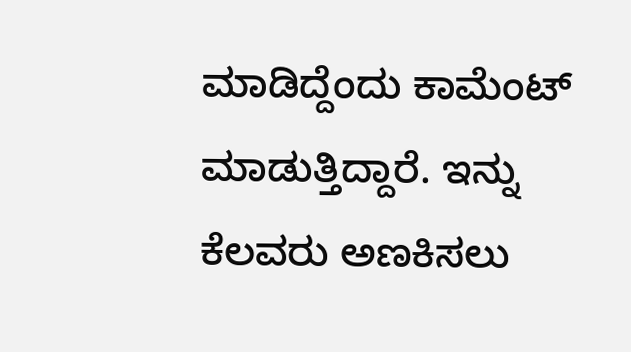ಮಾಡಿದ್ದೆಂದು ಕಾಮೆಂಟ್ ಮಾಡುತ್ತಿದ್ದಾರೆ. ಇನ್ನು ಕೆಲವರು ಅಣಕಿಸಲು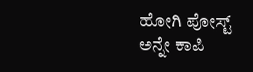ಹೋಗಿ ಪೋಸ್ಟ್ ಅನ್ನೇ ಕಾಪಿ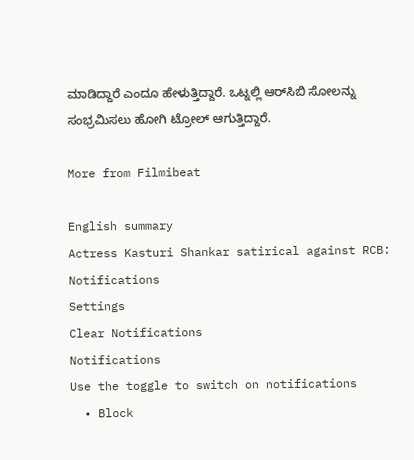ಮಾಡಿದ್ದಾರೆ ಎಂದೂ ಹೇಳುತ್ತಿದ್ದಾರೆ. ಒಟ್ನಲ್ಲಿ ಆರ್‌ಸಿಬಿ ಸೋಲನ್ನು ಸಂಭ್ರಮಿಸಲು ಹೋಗಿ ಟ್ರೋಲ್ ಆಗುತ್ತಿದ್ದಾರೆ.

More from Filmibeat

English summary
Actress Kasturi Shankar satirical against RCB:
Notifications
Settings
Clear Notifications
Notifications
Use the toggle to switch on notifications
  • Block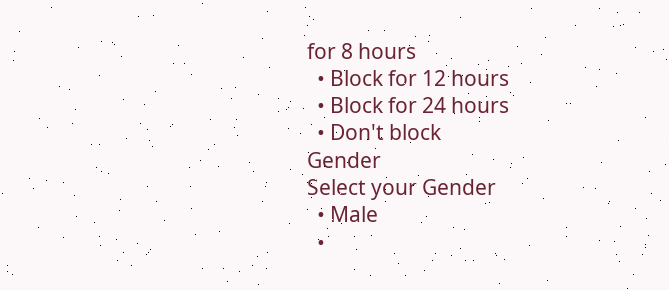for 8 hours
  • Block for 12 hours
  • Block for 24 hours
  • Don't block
Gender
Select your Gender
  • Male
  •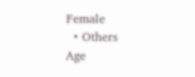Female
  • Others
Age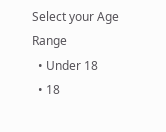Select your Age Range
  • Under 18
  • 18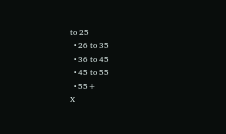to 25
  • 26 to 35
  • 36 to 45
  • 45 to 55
  • 55+
X